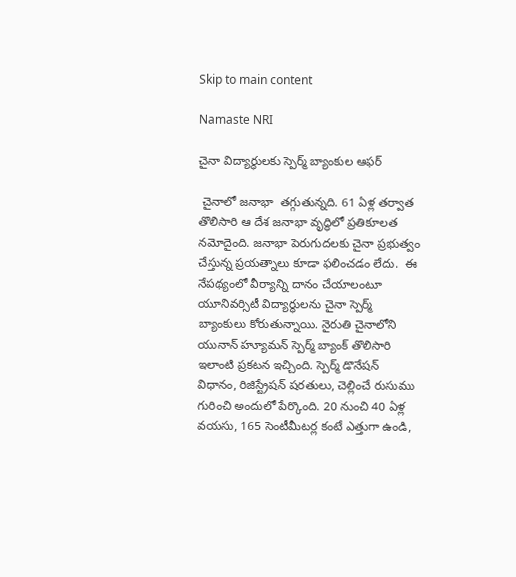Skip to main content

Namaste NRI

చైనా విద్యార్థులకు స్పెర్మ్ బ్యాంకుల ఆఫర్

 చైనాలో జనాభా  తగ్గుతున్నది. 61 ఏళ్ల తర్వాత తొలిసారి ఆ దేశ జనాభా వృద్ధిలో ప్రతికూలత నమోదైంది. జనాభా పెరుగుదలకు చైనా ప్రభుత్వం చేస్తున్న ప్రయత్నాలు కూడా ఫలించడం లేదు.  ఈ నేపథ్యంలో వీర్యాన్ని దానం చేయాలంటూ యూనివర్సిటీ విద్యార్థులను చైనా స్పెర్మ్ బ్యాంకులు కోరుతున్నాయి. నైరుతి చైనాలోని యునాన్ హ్యూమన్ స్పెర్మ్ బ్యాంక్ తొలిసారి ఇలాంటి ప్రకటన ఇచ్చింది. స్పెర్మ్ డొనేషన్ విధానం, రిజిస్ట్రేషన్ షరతులు, చెల్లించే రుసుము గురించి అందులో పేర్కొంది. 20 నుంచి 40 ఏళ్ల వయసు, 165 సెంటీమీటర్ల కంటే ఎత్తుగా ఉండి,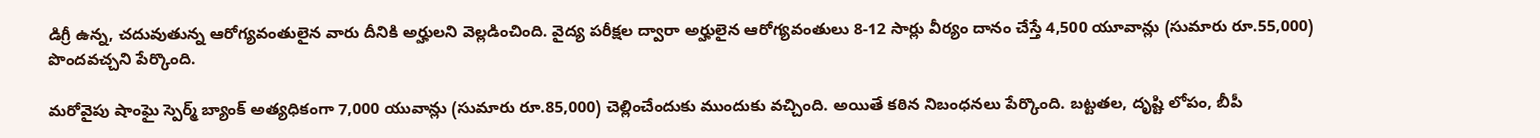డిగ్రీ ఉన్న, చదువుతున్న ఆరోగ్యవంతులైన వారు దీనికి అర్హులని వెల్లడించింది. వైద్య పరీక్షల ద్వారా అర్హులైన ఆరోగ్యవంతులు 8-12 సార్లు వీర్యం దానం చేస్తే 4,500 యూవాన్లు (సుమారు రూ.55,000) పొందవచ్చని పేర్కొంది.

మరోవైపు షాంఘై స్పెర్మ్ బ్యాంక్ అత్యధికంగా 7,000 యువాన్లు (సుమారు రూ.85,000) చెల్లించేందుకు ముందుకు వచ్చింది. అయితే కఠిన నిబంధనలు పేర్కొంది. బట్టతల, దృష్టి లోపం, బీపీ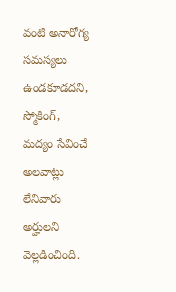వంటి అనారోగ్య సమస్యలు ఉండకూడదని, స్మోకింగ్, మద్యం సేవించే అలవాట్లు లేనివారు అర్హులని వెల్లడించింది.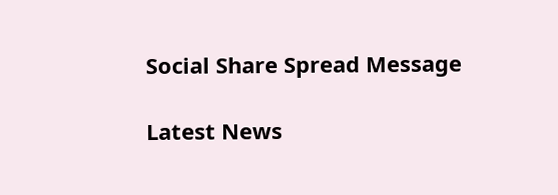Social Share Spread Message

Latest News